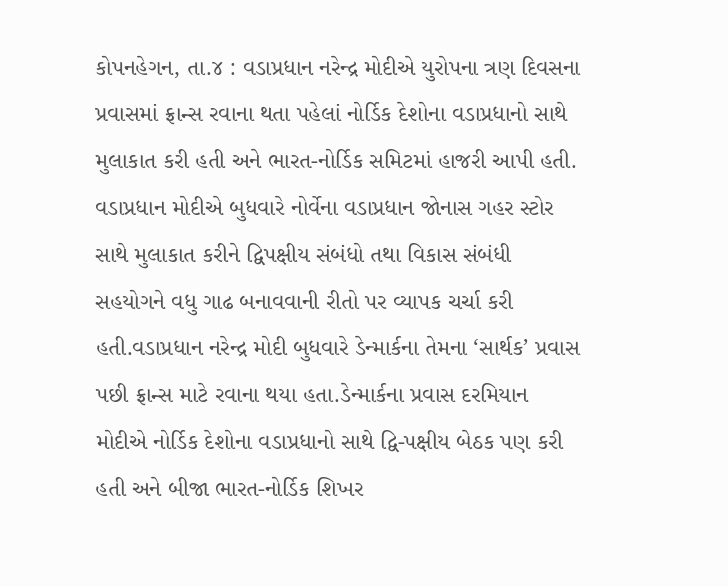કોપનહેગન, તા.૪ : વડાપ્રધાન નરેન્દ્ર મોદીએ યુરોપના ત્રણ દિવસના પ્રવાસમાં ફ્રાન્સ રવાના થતા પહેલાં નોર્ડિક દેશોના વડાપ્રધાનો સાથે મુલાકાત કરી હતી અને ભારત-નોર્ડિક સમિટમાં હાજરી આપી હતી. વડાપ્રધાન મોદીએ બુધવારે નોર્વેના વડાપ્રધાન જોનાસ ગહર સ્ટોર સાથે મુલાકાત કરીને દ્વિપક્ષીય સંબંધો તથા વિકાસ સંબંધી સહયોગને વધુ ગાઢ બનાવવાની રીતો પર વ્યાપક ચર્ચા કરી હતી.વડાપ્રધાન નરેન્દ્ર મોદી બુધવારે ડેન્માર્કના તેમના ‘સાર્થક’ પ્રવાસ પછી ફ્રાન્સ માટે રવાના થયા હતા.ડેન્માર્કના પ્રવાસ દરમિયાન મોદીએ નોર્ડિક દેશોના વડાપ્રધાનો સાથે દ્વિ-પક્ષીય બેઠક પણ કરી હતી અને બીજા ભારત-નોર્ડિક શિખર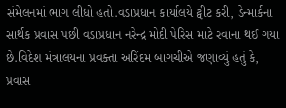સંમેલનમાં ભાગ લીધો હતો.વડાપ્રધાન કાર્યાલયે ટ્વીટ કરી, ડેન્માર્કના સાર્થક પ્રવાસ પછી વડાપ્રધાન નરેન્દ્ર મોદી પેરિસ માટે રવાના થઈ ગયા છે.વિદેશ મંત્રાલયના પ્રવક્તા અરિંદમ બાગચીએ જણાવ્યું હતું કે, પ્રવાસ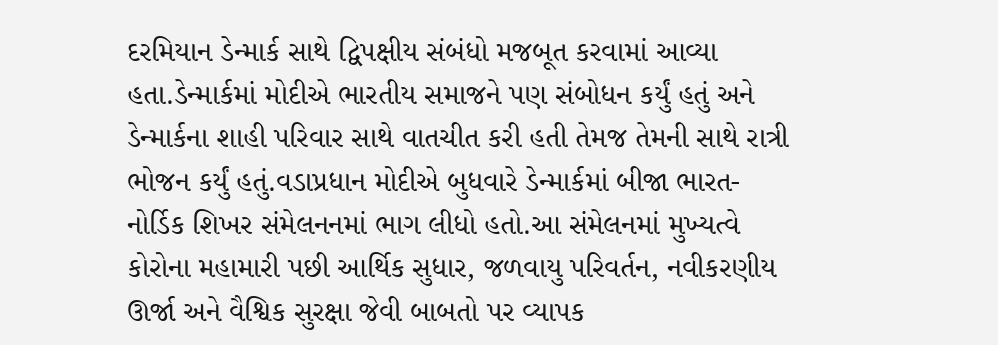દરમિયાન ડેન્માર્ક સાથે દ્વિપક્ષીય સંબંધો મજબૂત કરવામાં આવ્યા હતા.ડેન્માર્કમાં મોદીએ ભારતીય સમાજને પણ સંબોધન કર્યું હતું અને ડેન્માર્કના શાહી પરિવાર સાથે વાતચીત કરી હતી તેમજ તેમની સાથે રાત્રી ભોજન કર્યું હતું.વડાપ્રધાન મોદીએ બુધવારે ડેન્માર્કમાં બીજા ભારત-નોર્ડિક શિખર સંમેલનનમાં ભાગ લીધો હતો.આ સંમેલનમાં મુખ્યત્વે કોરોના મહામારી પછી આર્થિક સુધાર, જળવાયુ પરિવર્તન, નવીકરણીય ઊર્જા અને વૈશ્વિક સુરક્ષા જેવી બાબતો પર વ્યાપક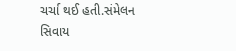ચર્ચા થઈ હતી.સંમેલન સિવાય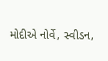મોદીએ નોર્વે, સ્વીડન,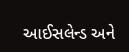આઈસલેન્ડ અને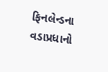ફિનલેન્ડના વડાપ્રધાનો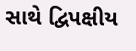સાથે દ્વિપક્ષીય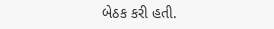બેઠક કરી હતી.